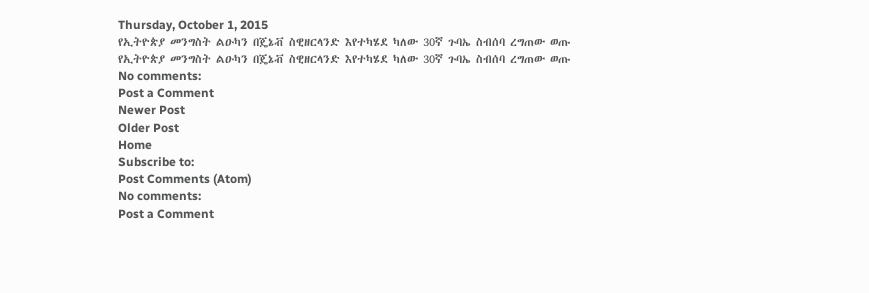Thursday, October 1, 2015
የኢትዮጵያ መንግስት ልዑካን በጄኔቭ ስዊዘርላንድ እየተካሄደ ካለው 30ኛ ጉባኤ ስብሰባ ረግጠው ወጡ
የኢትዮጵያ መንግስት ልዑካን በጄኔቭ ስዊዘርላንድ እየተካሄደ ካለው 30ኛ ጉባኤ ስብሰባ ረግጠው ወጡ
No comments:
Post a Comment
Newer Post
Older Post
Home
Subscribe to:
Post Comments (Atom)
No comments:
Post a Comment